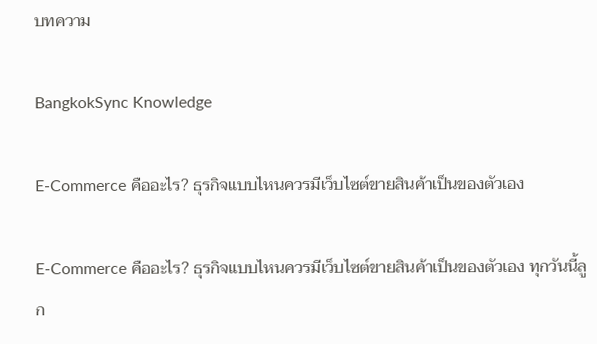บทความ

BangkokSync Knowledge

E-Commerce คืออะไร? ธุรกิจแบบไหนควรมีเว็บไซต์ขายสินค้าเป็นของตัวเอง

E-Commerce คืออะไร? ธุรกิจแบบไหนควรมีเว็บไซต์ขายสินค้าเป็นของตัวเอง ทุกวันนี้ลูก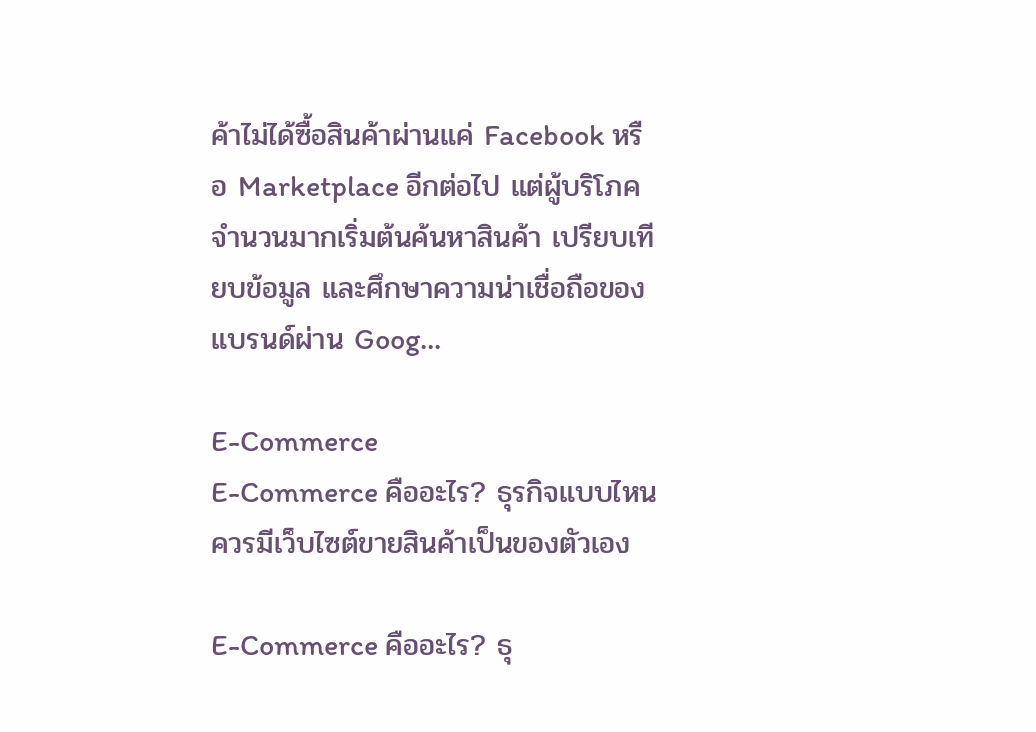ค้าไม่ได้ซื้อสินค้าผ่านแค่ Facebook หรือ Marketplace อีกต่อไป แต่ผู้บริโภคจำนวนมากเริ่มต้นค้นหาสินค้า เปรียบเทียบข้อมูล และศึกษาความน่าเชื่อถือของแบรนด์ผ่าน Goog...

E-Commerce
E-Commerce คืออะไร? ธุรกิจแบบไหนควรมีเว็บไซต์ขายสินค้าเป็นของตัวเอง

E-Commerce คืออะไร? ธุ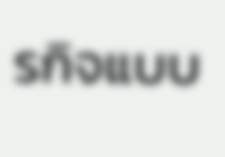รกิจแบบ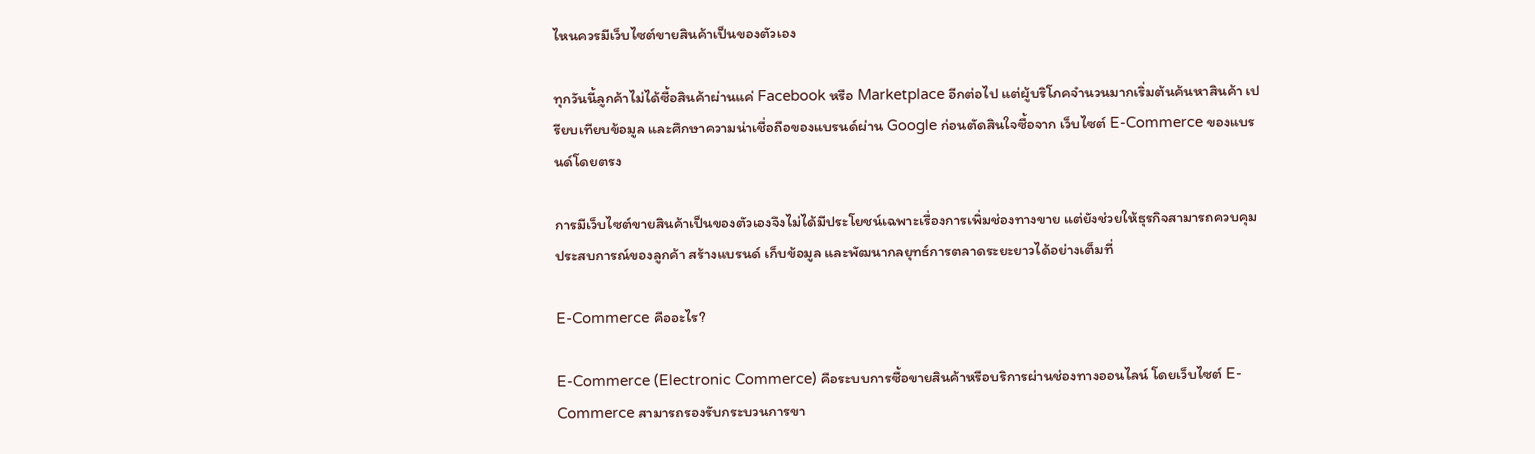ไหนควรมีเว็บไซต์ขายสินค้าเป็นของตัวเอง

ทุกวันนี้ลูกค้าไม่ได้ซื้อสินค้าผ่านแค่ Facebook หรือ Marketplace อีกต่อไป แต่ผู้บริโภคจำนวนมากเริ่มต้นค้นหาสินค้า เปรียบเทียบข้อมูล และศึกษาความน่าเชื่อถือของแบรนด์ผ่าน Google ก่อนตัดสินใจซื้อจาก เว็บไซต์ E-Commerce ของแบรนด์โดยตรง

การมีเว็บไซต์ขายสินค้าเป็นของตัวเองจึงไม่ได้มีประโยชน์เฉพาะเรื่องการเพิ่มช่องทางขาย แต่ยังช่วยให้ธุรกิจสามารถควบคุมประสบการณ์ของลูกค้า สร้างแบรนด์ เก็บข้อมูล และพัฒนากลยุทธ์การตลาดระยะยาวได้อย่างเต็มที่

E-Commerce คืออะไร?

E-Commerce (Electronic Commerce) คือระบบการซื้อขายสินค้าหรือบริการผ่านช่องทางออนไลน์ โดยเว็บไซต์ E-Commerce สามารถรองรับกระบวนการขา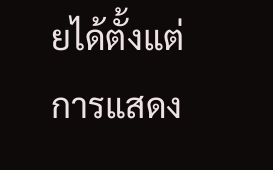ยได้ตั้งแต่การแสดง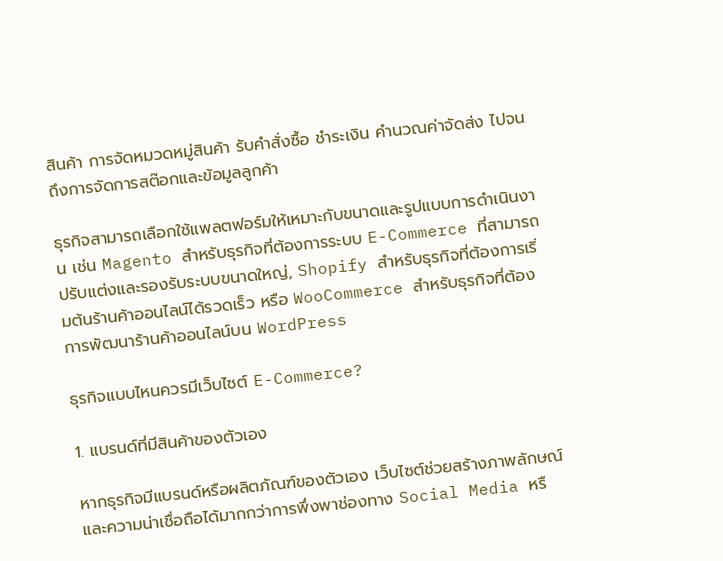สินค้า การจัดหมวดหมู่สินค้า รับคำสั่งซื้อ ชำระเงิน คำนวณค่าจัดส่ง ไปจนถึงการจัดการสต๊อกและข้อมูลลูกค้า

ธุรกิจสามารถเลือกใช้แพลตฟอร์มให้เหมาะกับขนาดและรูปแบบการดำเนินงาน เช่น Magento สำหรับธุรกิจที่ต้องการระบบ E-Commerce ที่สามารถปรับแต่งและรองรับระบบขนาดใหญ่, Shopify สำหรับธุรกิจที่ต้องการเริ่มต้นร้านค้าออนไลน์ได้รวดเร็ว หรือ WooCommerce สำหรับธุรกิจที่ต้องการพัฒนาร้านค้าออนไลน์บน WordPress

ธุรกิจแบบไหนควรมีเว็บไซต์ E-Commerce?

1. แบรนด์ที่มีสินค้าของตัวเอง

หากธุรกิจมีแบรนด์หรือผลิตภัณฑ์ของตัวเอง เว็บไซต์ช่วยสร้างภาพลักษณ์และความน่าเชื่อถือได้มากกว่าการพึ่งพาช่องทาง Social Media หรื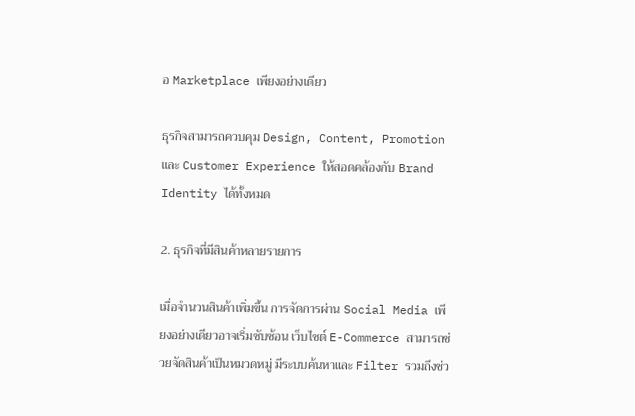อ Marketplace เพียงอย่างเดียว

ธุรกิจสามารถควบคุม Design, Content, Promotion และ Customer Experience ให้สอดคล้องกับ Brand Identity ได้ทั้งหมด

2. ธุรกิจที่มีสินค้าหลายรายการ

เมื่อจำนวนสินค้าเพิ่มขึ้น การจัดการผ่าน Social Media เพียงอย่างเดียวอาจเริ่มซับซ้อน เว็บไซต์ E-Commerce สามารถช่วยจัดสินค้าเป็นหมวดหมู่ มีระบบค้นหาและ Filter รวมถึงช่ว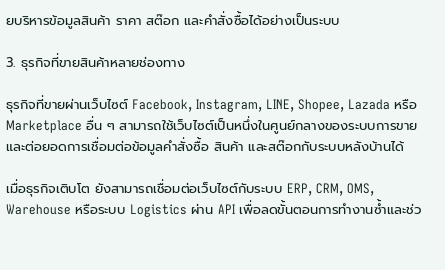ยบริหารข้อมูลสินค้า ราคา สต๊อก และคำสั่งซื้อได้อย่างเป็นระบบ

3. ธุรกิจที่ขายสินค้าหลายช่องทาง

ธุรกิจที่ขายผ่านเว็บไซต์ Facebook, Instagram, LINE, Shopee, Lazada หรือ Marketplace อื่น ๆ สามารถใช้เว็บไซต์เป็นหนึ่งในศูนย์กลางของระบบการขาย และต่อยอดการเชื่อมต่อข้อมูลคำสั่งซื้อ สินค้า และสต๊อกกับระบบหลังบ้านได้

เมื่อธุรกิจเติบโต ยังสามารถเชื่อมต่อเว็บไซต์กับระบบ ERP, CRM, OMS, Warehouse หรือระบบ Logistics ผ่าน API เพื่อลดขั้นตอนการทำงานซ้ำและช่ว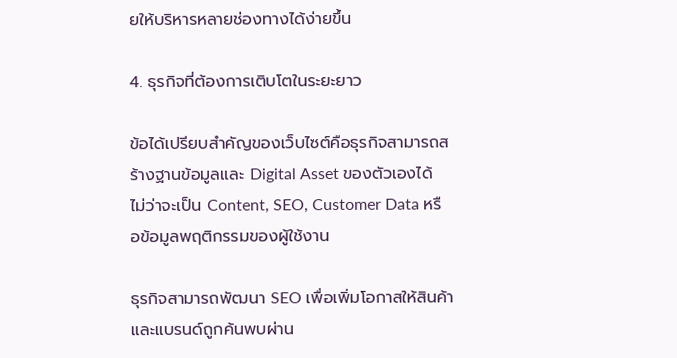ยให้บริหารหลายช่องทางได้ง่ายขึ้น

4. ธุรกิจที่ต้องการเติบโตในระยะยาว

ข้อได้เปรียบสำคัญของเว็บไซต์คือธุรกิจสามารถสร้างฐานข้อมูลและ Digital Asset ของตัวเองได้ ไม่ว่าจะเป็น Content, SEO, Customer Data หรือข้อมูลพฤติกรรมของผู้ใช้งาน

ธุรกิจสามารถพัฒนา SEO เพื่อเพิ่มโอกาสให้สินค้าและแบรนด์ถูกค้นพบผ่าน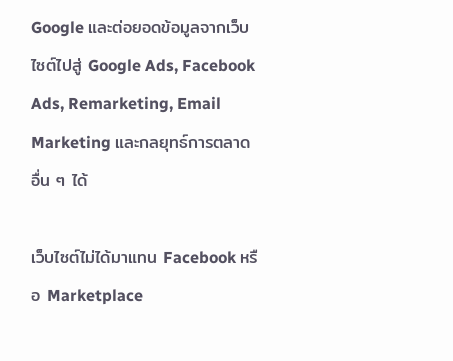Google และต่อยอดข้อมูลจากเว็บไซต์ไปสู่ Google Ads, Facebook Ads, Remarketing, Email Marketing และกลยุทธ์การตลาดอื่น ๆ ได้

เว็บไซต์ไม่ได้มาแทน Facebook หรือ Marketplace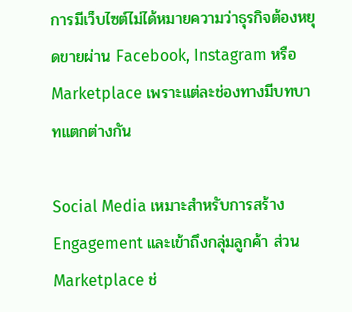การมีเว็บไซต์ไม่ได้หมายความว่าธุรกิจต้องหยุดขายผ่าน Facebook, Instagram หรือ Marketplace เพราะแต่ละช่องทางมีบทบาทแตกต่างกัน

Social Media เหมาะสำหรับการสร้าง Engagement และเข้าถึงกลุ่มลูกค้า ส่วน Marketplace ช่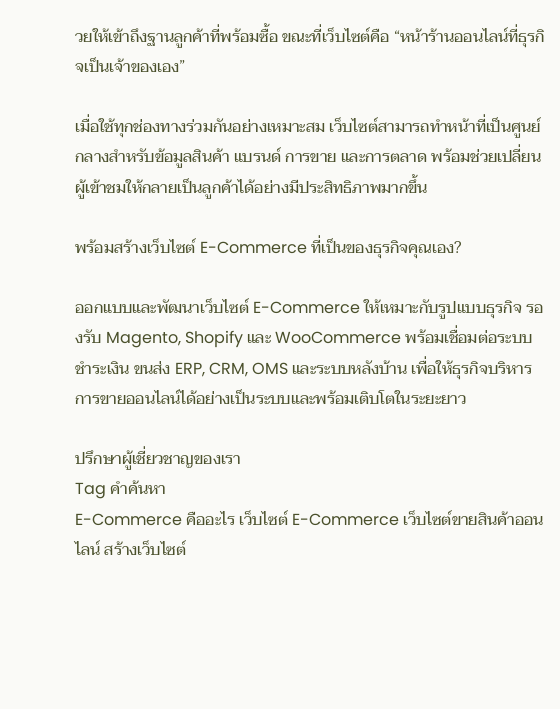วยให้เข้าถึงฐานลูกค้าที่พร้อมซื้อ ขณะที่เว็บไซต์คือ “หน้าร้านออนไลน์ที่ธุรกิจเป็นเจ้าของเอง”

เมื่อใช้ทุกช่องทางร่วมกันอย่างเหมาะสม เว็บไซต์สามารถทำหน้าที่เป็นศูนย์กลางสำหรับข้อมูลสินค้า แบรนด์ การขาย และการตลาด พร้อมช่วยเปลี่ยนผู้เข้าชมให้กลายเป็นลูกค้าได้อย่างมีประสิทธิภาพมากขึ้น

พร้อมสร้างเว็บไซต์ E-Commerce ที่เป็นของธุรกิจคุณเอง?

ออกแบบและพัฒนาเว็บไซต์ E-Commerce ให้เหมาะกับรูปแบบธุรกิจ รองรับ Magento, Shopify และ WooCommerce พร้อมเชื่อมต่อระบบชำระเงิน ขนส่ง ERP, CRM, OMS และระบบหลังบ้าน เพื่อให้ธุรกิจบริหารการขายออนไลน์ได้อย่างเป็นระบบและพร้อมเติบโตในระยะยาว

ปรึกษาผู้เชี่ยวชาญของเรา
Tag คำค้นหา
E-Commerce คืออะไร เว็บไซต์ E-Commerce เว็บไซต์ขายสินค้าออนไลน์ สร้างเว็บไซต์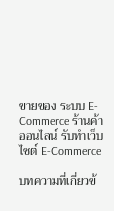ขายของ ระบบ E-Commerce ร้านค้าออนไลน์ รับทำเว็บไซต์ E-Commerce

บทความที่เกี่ยวข้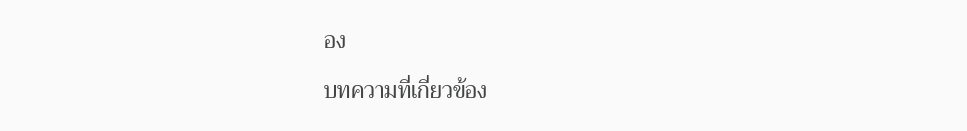อง

บทความที่เกี่ยวข้อง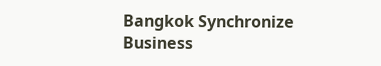Bangkok Synchronize Business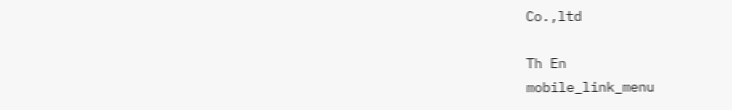Co.,ltd

Th En
mobile_link_menu